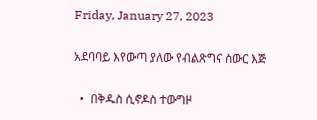Friday, January 27, 2023

አደባባይ እየውጣ ያለው የብልጽግና ስውር እጅ

  •  በቅዱስ ሲኖዶስ ተውግዞ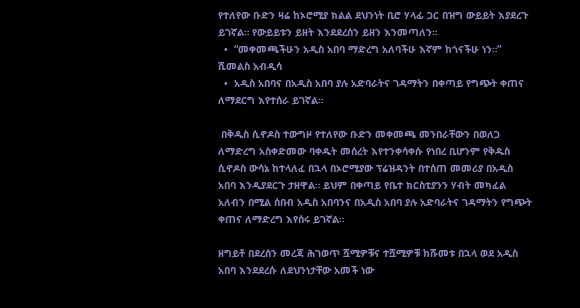የተለየው ቡድን ዛሬ ከኦሮሚያ ክልል ደህንነት ቢሮ ሃላፊ ጋር በዝግ ውይይት እያደረጉ ይገኛል። የውይይቱን ይዘት እንደደረሰን ይዘን እንመጣለን።
  •  “መቀመጫችሁን አዲስ አበባ ማድረግ አለባችሁ እኛም ከጎናችሁ ነን።” ሺመልስ አብዲሳ
  •  አዲስ አበባና በአዲስ አበባ ያሉ አድባራትና ገዳማትን በቀጣይ የግጭት ቀጠና ለማደርግ እየተሰራ ይገኛል።

 በቅዱስ ሲኖዶስ ተውግዞ የተለየው ቡድን መቀመጫ መንበራቸውን በወለጋ ለማድረግ አስቀድመው ባቀዱት መሰረት እየተንቀሳቀሱ የነበረ ቢሆንም የቅዱስ ሲኖዶስ ውሳኔ ከተላለፈ በኋላ በኦሮሚያው ፕሬዝዳንት በተሰጠ መመሪያ በአዲስ አበባ እንዲያደርጉ ታዘዋል። ይህም በቀጣይ የቤተ ክርስቲያንን ሃብት መካፈል አለብን በሚል ሰበብ አዲስ አበባንና በአዲስ አበባ ያሉ አድባራትና ገዳማትን የግጭት ቀጠና ለማድረግ እየሰሩ ይገኛል።

ዘግይቶ በደረሰን መረጃ ሕገወጥ ሿሚዎቹና ተሿሚዎቹ ከሹመቱ በኋላ ወደ አዲስ አበባ እንደደረሱ ለደህንነታቸው አመች ነው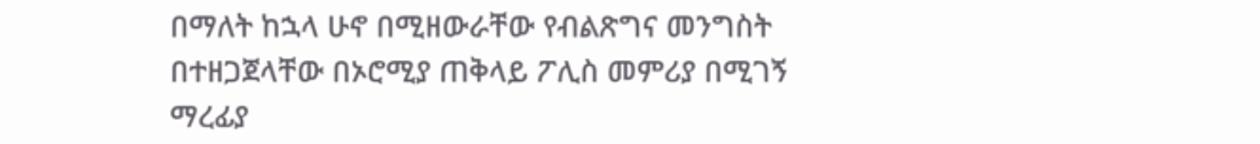በማለት ከኋላ ሁኖ በሚዘውራቸው የብልጽግና መንግስት በተዘጋጀላቸው በኦሮሚያ ጠቅላይ ፖሊስ መምሪያ በሚገኝ ማረፊያ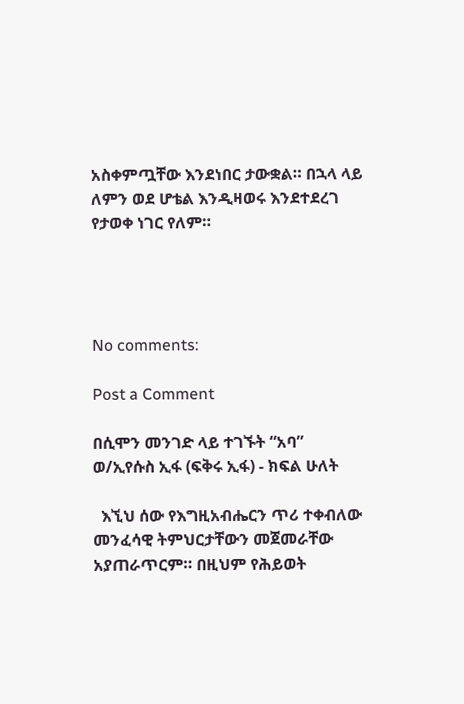አስቀምጧቸው እንደነበር ታውቋል። በኋላ ላይ ለምን ወደ ሆቴል እንዲዛወሩ እንደተደረገ የታወቀ ነገር የለም።




No comments:

Post a Comment

በሲሞን መንገድ ላይ ተገኙት “አባ” ወ/ኢየሱስ ኢፋ (ፍቅሩ ኢፋ) - ክፍል ሁለት

  እኚህ ሰው የእግዚአብሔርን ጥሪ ተቀብለው መንፈሳዊ ትምህርታቸውን መጀመራቸው አያጠራጥርም። በዚህም የሕይወት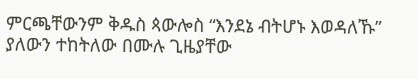ምርጫቸውንም ቅዱስ ጳውሎስ “እንደኔ ብትሆኑ እወዳለኹ” ያለውን ተከትለው በሙሉ ጊዜያቸው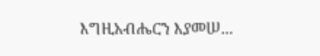እግዚአብሔርን እያመሠ...